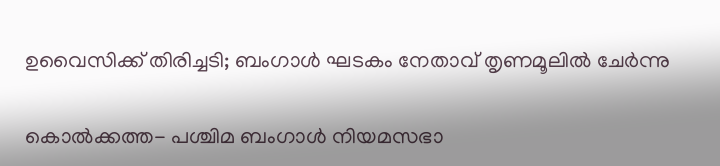ഉവൈസിക്ക് തിരിച്ചടി; ബംഗാള്‍ ഘടകം നേതാവ് തൃണമൂലില്‍ ചേര്‍ന്നു

കൊല്‍ക്കത്ത- പശ്ചിമ ബംഗാള്‍ നിയമസഭാ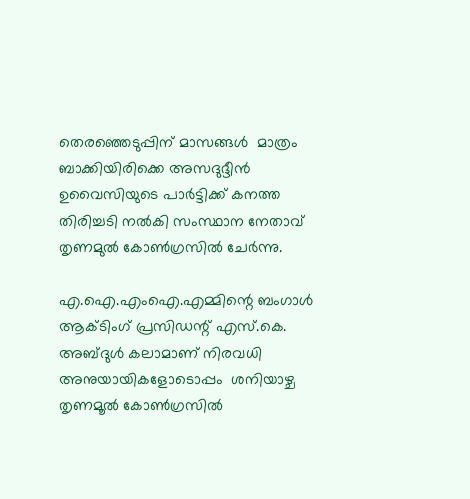തെരഞ്ഞെടുപ്പിന് മാസങ്ങള്‍  മാത്രം ബാക്കിയിരിക്കെ അസദുദ്ദീന്‍ ഉവൈസിയുടെ പാര്‍ട്ടിക്ക് കനത്ത തിരിച്ചടി നല്‍കി സംസ്ഥാന നേതാവ് തൃണമുല്‍ കോണ്‍ഗ്രസില്‍ ചേര്‍ന്നു.

എ.ഐ.എംഐ.എമ്മിന്റെ ബംഗാള്‍ ആക്ടിംഗ് പ്രസിഡന്റ് എസ്.കെ. അബ്ദുള്‍ കലാമാണ് നിരവധി അനുയായികളോടൊപ്പം  ശനിയാഴ്ച തൃണമൂല്‍ കോണ്‍ഗ്രസില്‍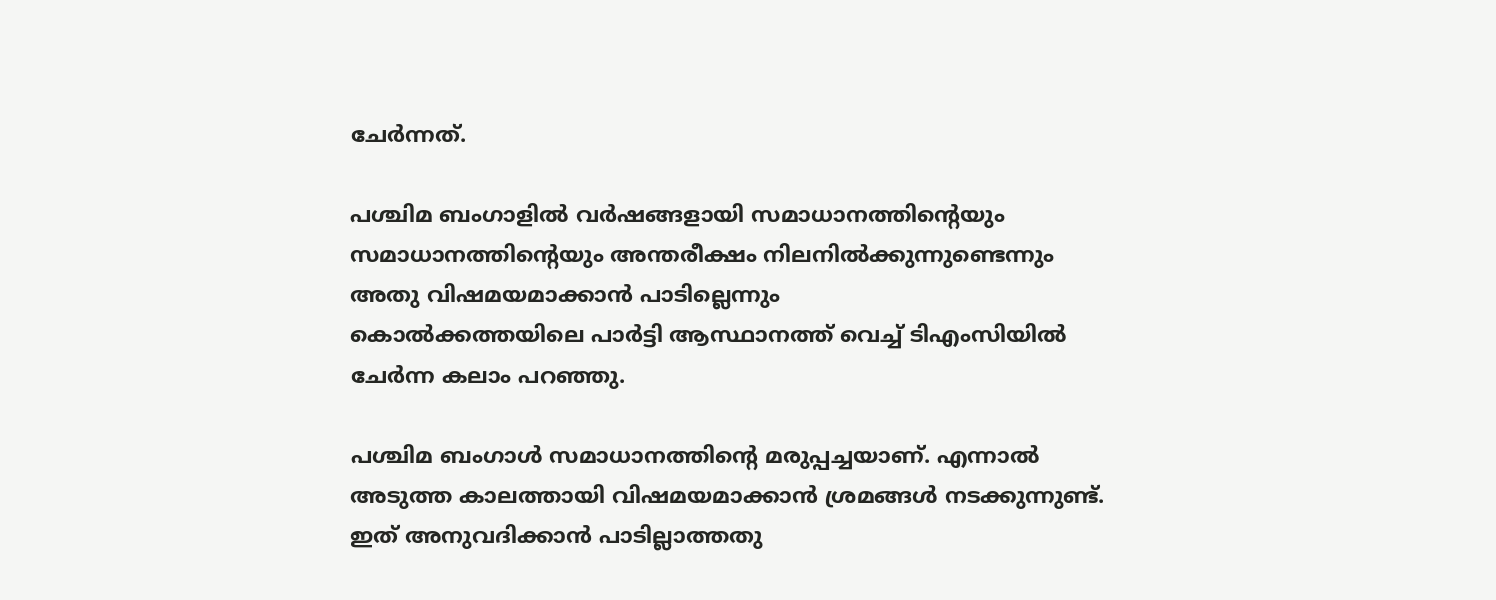ചേര്‍ന്നത്.

പശ്ചിമ ബംഗാളില്‍ വര്‍ഷങ്ങളായി സമാധാനത്തിന്റെയും സമാധാനത്തിന്റെയും അന്തരീക്ഷം നിലനില്‍ക്കുന്നുണ്ടെന്നും അതു വിഷമയമാക്കാന്‍ പാടില്ലെന്നും
കൊല്‍ക്കത്തയിലെ പാര്‍ട്ടി ആസ്ഥാനത്ത് വെച്ച് ടിഎംസിയില്‍ ചേര്‍ന്ന കലാം പറഞ്ഞു.

പശ്ചിമ ബംഗാള്‍ സമാധാനത്തിന്റെ മരുപ്പച്ചയാണ്. എന്നാല്‍ അടുത്ത കാലത്തായി വിഷമയമാക്കാന്‍ ശ്രമങ്ങള്‍ നടക്കുന്നുണ്ട്. ഇത് അനുവദിക്കാന്‍ പാടില്ലാത്തതു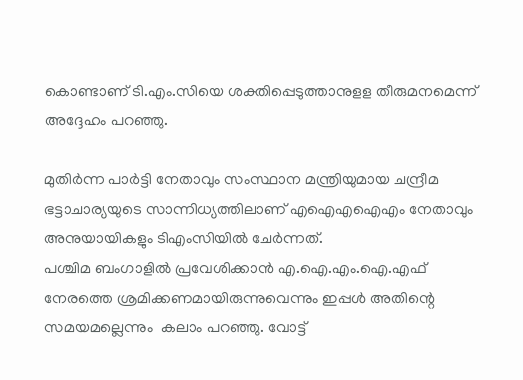കൊണ്ടാണ് ടി.എം.സിയെ ശക്തിപ്പെടുത്താനുളള തീരുമനമെന്ന് അദ്ദേഹം പറഞ്ഞു.

മുതിര്‍ന്ന പാര്‍ട്ടി നേതാവും സംസ്ഥാന മന്ത്രിയുമായ ചന്ദ്രീമ ഭട്ടാചാര്യയുടെ സാന്നിധ്യത്തിലാണ് എഐഎഐഎം നേതാവും അനുയായികളും ടിഎംസിയില്‍ ചേര്‍ന്നത്.
പശ്ചിമ ബംഗാളില്‍ പ്രവേശിക്കാന്‍ എ.ഐ.എം.ഐ.എഫ് നേരത്തെ ശ്രമിക്കണമായിരുന്നുവെന്നും ഇപ്പള്‍ അതിന്റെ സമയമല്ലെന്നും  കലാം പറഞ്ഞു. വോട്ട്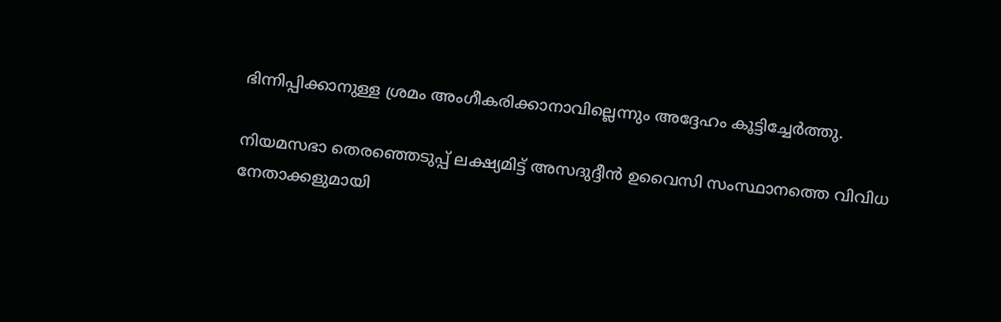ഭിന്നിപ്പിക്കാനുള്ള ശ്രമം അംഗീകരിക്കാനാവില്ലെന്നും അദ്ദേഹം കൂട്ടിച്ചേര്‍ത്തു.

നിയമസഭാ തെരഞ്ഞെടുപ്പ് ലക്ഷ്യമിട്ട് അസദുദ്ദീന്‍ ഉവൈസി സംസ്ഥാനത്തെ വിവിധ നേതാക്കളുമായി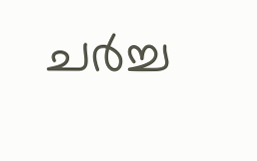ചര്‍ച്ച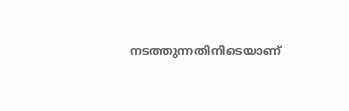നടത്തുന്നതിനിടെയാണ്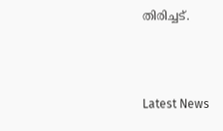തിരിച്ചട്.



Latest News